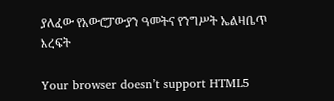ያለፈው የአውሮፓውያን ዓመትና የንግሥት ኤልዛቤጥ እረፍት

Your browser doesn’t support HTML5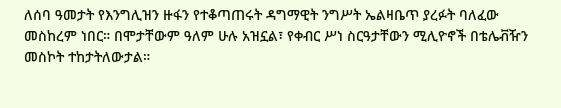ለሰባ ዓመታት የእንግሊዝን ዙፋን የተቆጣጠሩት ዳግማዊት ንግሥት ኤልዛቤጥ ያረፉት ባለፈው መስከረም ነበር። በሞታቸውም ዓለም ሁሉ አዝኗል፣ የቀብር ሥነ ስርዓታቸውን ሚሊዮኖች በቴሌቭዥን መስኮት ተከታትለውታል።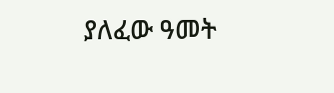ያለፈው ዓመት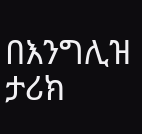በእንግሊዝ ታሪክ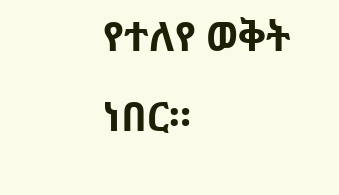የተለየ ወቅት ነበር።